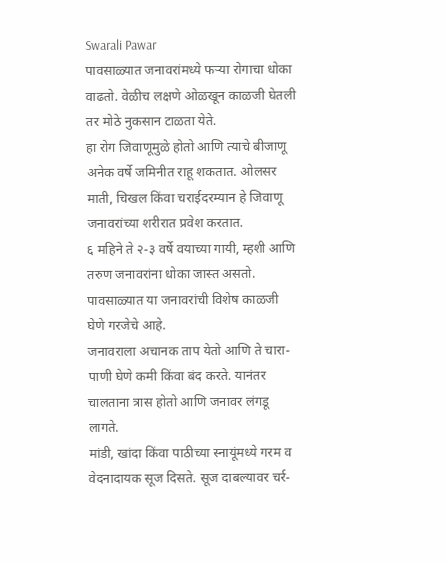Swarali Pawar
पावसाळ्यात जनावरांमध्ये फऱ्या रोगाचा धोका वाढतो. वेळीच लक्षणे ओळखून काळजी घेतली तर मोठे नुकसान टाळता येते.
हा रोग जिवाणूमुळे होतो आणि त्याचे बीजाणू अनेक वर्षे जमिनीत राहू शकतात. ओलसर माती, चिखल किंवा चराईदरम्यान हे जिवाणू जनावरांच्या शरीरात प्रवेश करतात.
६ महिने ते २-३ वर्षे वयाच्या गायी, म्हशी आणि तरुण जनावरांना धोका जास्त असतो. पावसाळ्यात या जनावरांची विशेष काळजी घेणे गरजेचे आहे.
जनावराला अचानक ताप येतो आणि ते चारा-पाणी घेणे कमी किंवा बंद करते. यानंतर चालताना त्रास होतो आणि जनावर लंगडू लागते.
मांडी, खांदा किंवा पाठीच्या स्नायूंमध्ये गरम व वेदनादायक सूज दिसते. सूज दाबल्यावर चर्र-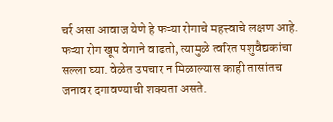चर्र असा आवाज येणे हे फऱ्या रोगाचे महत्त्वाचे लक्षण आहे.
फऱ्या रोग खूप वेगाने वाढतो, त्यामुळे त्वरित पशुवैद्यकांचा सल्ला घ्या. वेळेत उपचार न मिळाल्यास काही तासांतच जनावर दगावण्याची शक्यता असते.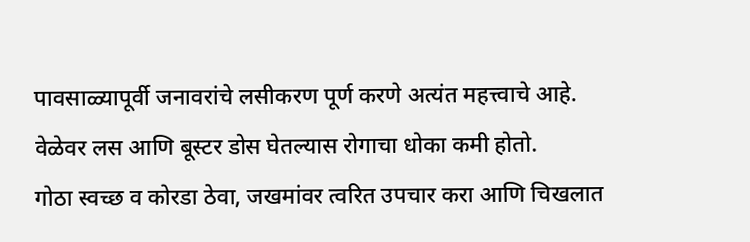पावसाळ्यापूर्वी जनावरांचे लसीकरण पूर्ण करणे अत्यंत महत्त्वाचे आहे. वेळेवर लस आणि बूस्टर डोस घेतल्यास रोगाचा धोका कमी होतो.
गोठा स्वच्छ व कोरडा ठेवा, जखमांवर त्वरित उपचार करा आणि चिखलात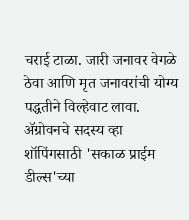चराई टाळा. जारी जनावर वेगळे ठेवा आणि मृत जनावरांची योग्य पद्धतीने विल्हेवाट लावा.
ॲग्रोवनचे सदस्य व्हा
शॉपिंगसाठी 'सकाळ प्राईम डील्स'च्या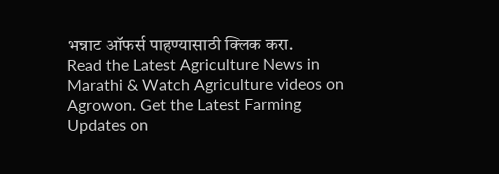भन्नाट ऑफर्स पाहण्यासाठी क्लिक करा.
Read the Latest Agriculture News in Marathi & Watch Agriculture videos on Agrowon. Get the Latest Farming Updates on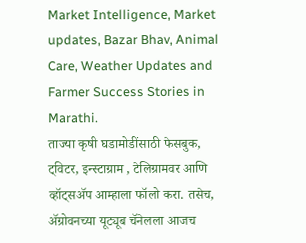Market Intelligence, Market updates, Bazar Bhav, Animal Care, Weather Updates and Farmer Success Stories in Marathi.
ताज्या कृषी घडामोडींसाठी फेसबुक, ट्विटर, इन्स्टाग्राम , टेलिग्रामवर आणि व्हॉट्सॲप आम्हाला फॉलो करा. तसेच, ॲग्रोवनच्या यूट्यूब चॅनेलला आजच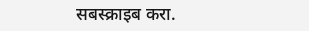सबस्क्राइब करा.